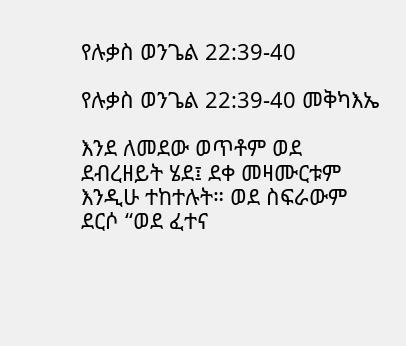የሉቃስ ወንጌል 22:39-40

የሉቃስ ወንጌል 22:39-40 መቅካእኤ

እንደ ለመደው ወጥቶም ወደ ደብረዘይት ሄደ፤ ደቀ መዛሙርቱም እንዲሁ ተከተሉት። ወደ ስፍራውም ደርሶ “ወደ ፈተና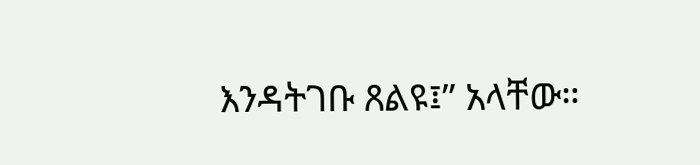እንዳትገቡ ጸልዩ፤” አላቸው።